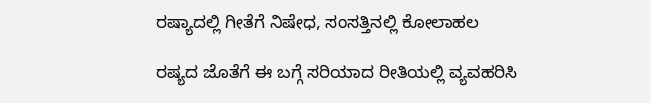ರಷ್ಯಾದಲ್ಲಿ ಗೀತೆಗೆ ನಿಷೇಧ, ಸಂಸತ್ತಿನಲ್ಲಿ ಕೋಲಾಹಲ

ರಷ್ಯದ ಜೊತೆಗೆ ಈ ಬಗ್ಗೆ ಸರಿಯಾದ ರೀತಿಯಲ್ಲಿ ವ್ಯವಹರಿಸಿ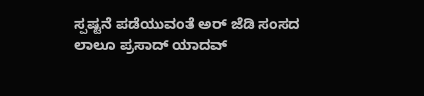ಸ್ಪಷ್ಟನೆ ಪಡೆಯುವಂತೆ ಅರ್ ಜೆಡಿ ಸಂಸದ ಲಾಲೂ ಪ್ರಸಾದ್ ಯಾದವ್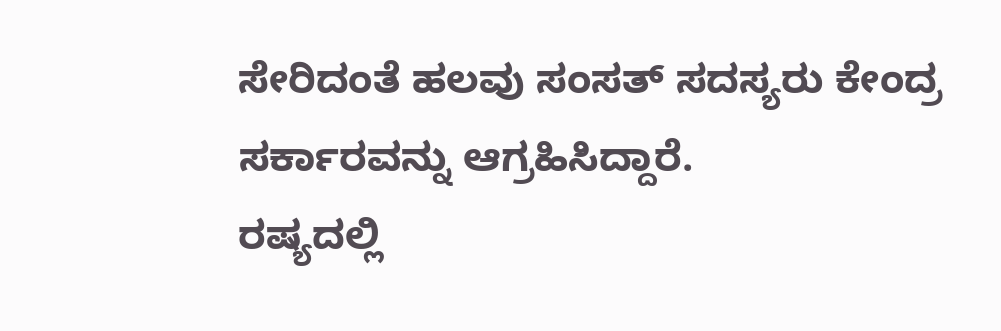ಸೇರಿದಂತೆ ಹಲವು ಸಂಸತ್ ಸದಸ್ಯರು ಕೇಂದ್ರ ಸರ್ಕಾರವನ್ನು ಆಗ್ರಹಿಸಿದ್ದಾರೆ.
ರಷ್ಯದಲ್ಲಿ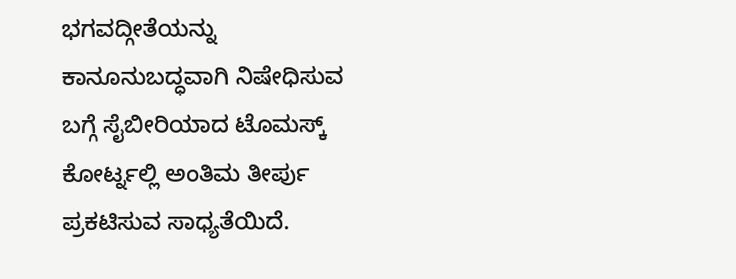ಭಗವದ್ಗೀತೆಯನ್ನು ಕಾನೂನುಬದ್ಧವಾಗಿ ನಿಷೇಧಿಸುವ ಬಗ್ಗೆ ಸೈಬೀರಿಯಾದ ಟೊಮಸ್ಕ್ ಕೋರ್ಟ್ನಲ್ಲಿ ಅಂತಿಮ ತೀರ್ಪು ಪ್ರಕಟಿಸುವ ಸಾಧ್ಯತೆಯಿದೆ.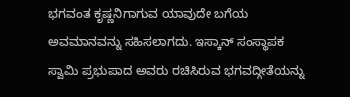ಭಗವಂತ ಕೃಷ್ಣನಿಗಾಗುವ ಯಾವುದೇ ಬಗೆಯ ಅವಮಾನವನ್ನು ಸಹಿಸಲಾಗದು. ಇಸ್ಕಾನ್ ಸಂಸ್ಥಾಪಕ ಸ್ವಾಮಿ ಪ್ರಭುಪಾದ ಅವರು ರಚಿಸಿರುವ ಭಗವದ್ಗೀತೆಯನ್ನು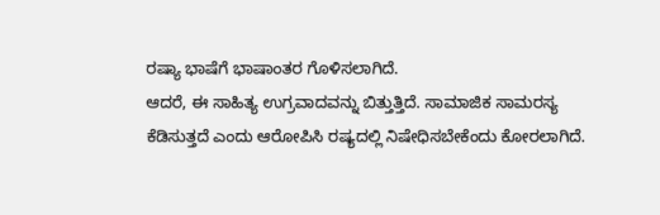ರಷ್ಯಾ ಭಾಷೆಗೆ ಭಾಷಾಂತರ ಗೊಳಿಸಲಾಗಿದೆ.
ಆದರೆ, ಈ ಸಾಹಿತ್ಯ ಉಗ್ರವಾದವನ್ನು ಬಿತ್ತುತ್ತಿದೆ. ಸಾಮಾಜಿಕ ಸಾಮರಸ್ಯ ಕೆಡಿಸುತ್ತದೆ ಎಂದು ಆರೋಪಿಸಿ ರಷ್ಯದಲ್ಲಿ ನಿಷೇಧಿಸಬೇಕೆಂದು ಕೋರಲಾಗಿದೆ.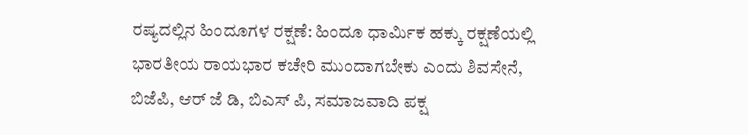ರಷ್ಯದಲ್ಲಿನ ಹಿಂದೂಗಳ ರಕ್ಷಣೆ: ಹಿಂದೂ ಧಾರ್ಮಿಕ ಹಕ್ಕು ರಕ್ಷಣೆಯಲ್ಲಿ ಭಾರತೀಯ ರಾಯಭಾರ ಕಚೇರಿ ಮುಂದಾಗಬೇಕು ಎಂದು ಶಿವಸೇನೆ, ಬಿಜೆಪಿ, ಆರ್ ಜೆ ಡಿ, ಬಿಎಸ್ ಪಿ, ಸಮಾಜವಾದಿ ಪಕ್ಷ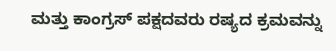ಮತ್ತು ಕಾಂಗ್ರಸ್ ಪಕ್ಷದವರು ರಷ್ಯದ ಕ್ರಮವನ್ನು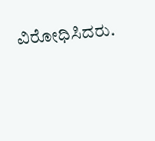ವಿರೋಧಿಸಿದರು.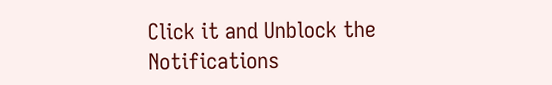Click it and Unblock the Notifications